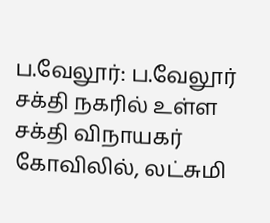ப.வேலூர்: ப.வேலூர் சக்தி நகரில் உள்ள சக்தி விநாயகர் கோவிலில், லட்சுமி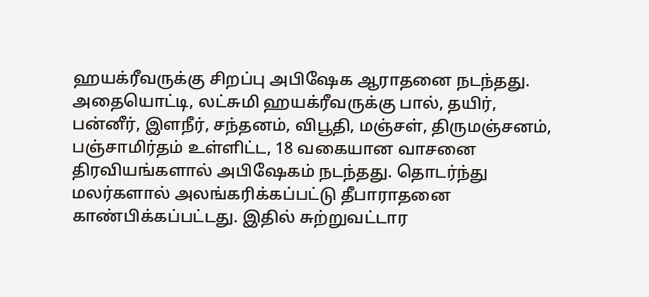ஹயக்ரீவருக்கு சிறப்பு அபிஷேக ஆராதனை நடந்தது. அதையொட்டி, லட்சுமி ஹயக்ரீவருக்கு பால், தயிர், பன்னீர், இளநீர், சந்தனம், விபூதி, மஞ்சள், திருமஞ்சனம், பஞ்சாமிர்தம் உள்ளிட்ட, 18 வகையான வாசனை திரவியங்களால் அபிஷேகம் நடந்தது. தொடர்ந்து மலர்களால் அலங்கரிக்கப்பட்டு தீபாராதனை காண்பிக்கப்பட்டது. இதில் சுற்றுவட்டார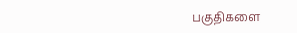பகுதிகளை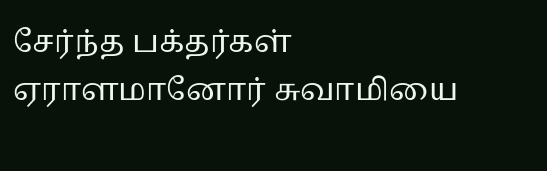சேர்ந்த பக்தர்கள் ஏராளமானோர் சுவாமியை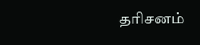தரிசனம்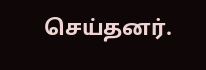செய்தனர்.